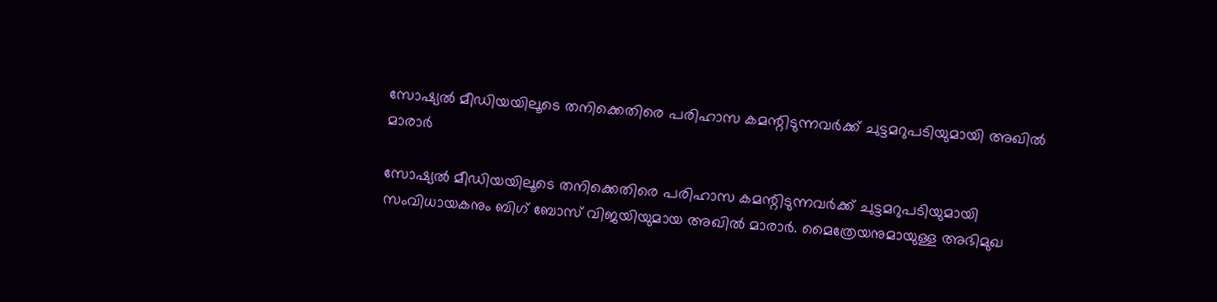സോഷ്യൽ മീഡിയയിലൂടെ തനിക്കെതിരെ പരിഹാസ കമന്റിടുന്നവർക്ക് ചുട്ടമറുപടിയുമായി അഖിൽ മാരാർ

സോഷ്യൽ മീഡിയയിലൂടെ തനിക്കെതിരെ പരിഹാസ കമന്റിടുന്നവർക്ക് ചുട്ടമറുപടിയുമായി സംവിധായകനും ബിഗ് ബോസ് വിജയിയുമായ അഖിൽ മാരാർ. മൈത്രേയനുമായുള്ള അഭിമുഖ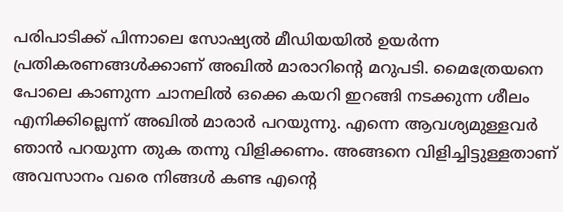പരിപാടിക്ക് പിന്നാലെ സോഷ്യൽ മീഡിയയിൽ ഉയർന്ന പ്രതികരണങ്ങൾക്കാണ് അഖിൽ മാരാറിന്റെ മറുപടി. മൈത്രേയനെ പോലെ കാണുന്ന ചാനലിൽ ഒക്കെ കയറി ഇറങ്ങി നടക്കുന്ന ശീലം എനിക്കില്ലെന്ന് അഖിൽ മാരാർ പറയുന്നു. എന്നെ ആവശ്യമുള്ളവർ ഞാൻ പറയുന്ന തുക തന്നു വിളിക്കണം. അങ്ങനെ വിളിച്ചിട്ടുള്ളതാണ് അവസാനം വരെ നിങ്ങൾ കണ്ട എന്റെ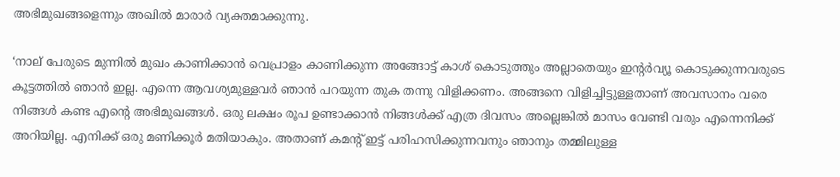അഭിമുഖങ്ങളെന്നും അഖിൽ മാരാർ വ്യക്തമാക്കുന്നു.

‘നാല് പേരുടെ മുന്നിൽ മുഖം കാണിക്കാൻ വെപ്രാളം കാണിക്കുന്ന അങ്ങോട്ട് കാശ് കൊടുത്തും അല്ലാതെയും ഇന്റർവ്യൂ കൊടുക്കുന്നവരുടെ കൂട്ടത്തിൽ ഞാൻ ഇല്ല. എന്നെ ആവശ്യമുള്ളവർ ഞാൻ പറയുന്ന തുക തന്നു വിളിക്കണം. അങ്ങനെ വിളിച്ചിട്ടുള്ളതാണ് അവസാനം വരെ നിങ്ങൾ കണ്ട എന്റെ അഭിമുഖങ്ങൾ. ഒരു ലക്ഷം രൂപ ഉണ്ടാക്കാൻ നിങ്ങൾക്ക് എത്ര ദിവസം അല്ലെങ്കിൽ മാസം വേണ്ടി വരും എന്നെനിക്ക് അറിയില്ല. എനിക്ക് ഒരു മണിക്കൂർ മതിയാകും. അതാണ് കമന്റ് ഇട്ട് പരിഹസിക്കുന്നവനും ഞാനും തമ്മിലുള്ള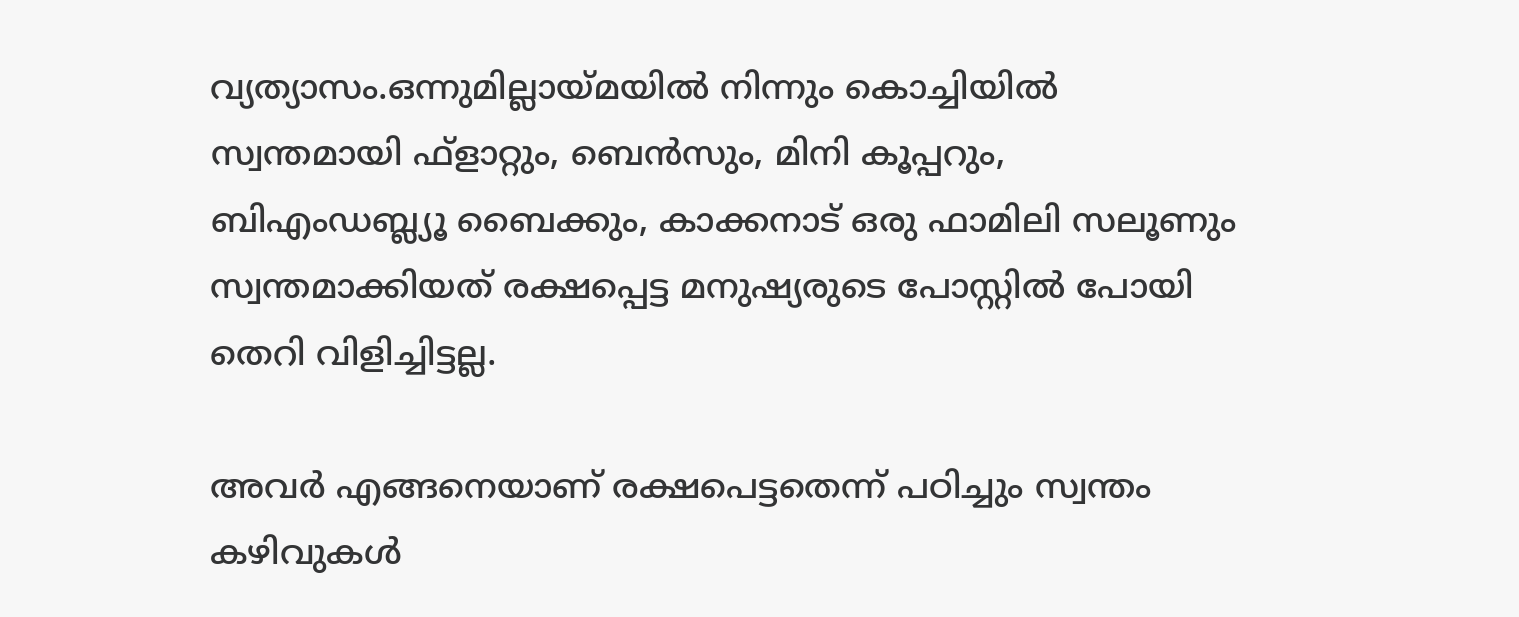വ്യത്യാസം.ഒന്നുമില്ലായ്മയിൽ നിന്നും കൊച്ചിയിൽ സ്വന്തമായി ഫ്ളാറ്റും, ബെൻസും, മിനി കൂപ്പറും, ബിഎംഡബ്ല്യൂ ബൈക്കും, കാക്കനാട് ഒരു ഫാമിലി സലൂണും സ്വന്തമാക്കിയത് രക്ഷപ്പെട്ട മനുഷ്യരുടെ പോസ്റ്റിൽ പോയി തെറി വിളിച്ചിട്ടല്ല.

അവർ എങ്ങനെയാണ് രക്ഷപെട്ടതെന്ന് പഠിച്ചും സ്വന്തം കഴിവുകൾ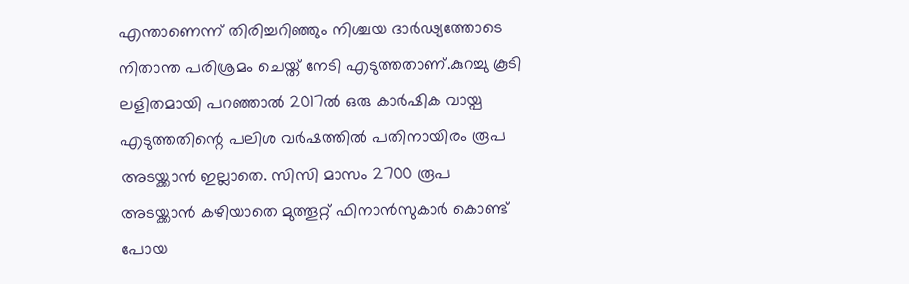എന്താണെന്ന് തിരിച്ചറിഞ്ഞും നിശ്ചയ ദാർഢ്യത്തോടെ നിതാന്ത പരിശ്രമം ചെയ്ത് നേടി എടുത്തതാണ്.കുറച്ചു കൂടി ലളിതമായി പറഞ്ഞാൽ 2017ൽ ഒരു കാർഷിക വായ്പ എടുത്തതിന്റെ പലിശ വർഷത്തിൽ പതിനായിരം രൂപ അടയ്ക്കാൻ ഇല്ലാതെ. സിസി മാസം 2700 രൂപ അടയ്ക്കാൻ കഴിയാതെ മുത്തൂറ്റ് ഫിനാൻസുകാർ കൊണ്ട് പോയ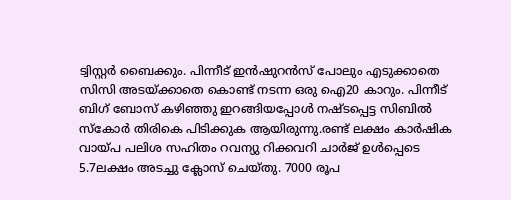ട്വിസ്റ്റർ ബൈക്കും. പിന്നീട് ഇൻഷുറൻസ് പോലും എടുക്കാതെ സിസി അടയ്ക്കാതെ കൊണ്ട് നടന്ന ഒരു ഐ20 കാറും. പിന്നീട് ബിഗ് ബോസ് കഴിഞ്ഞു ഇറങ്ങിയപ്പോൾ നഷ്ടപ്പെട്ട സിബിൽ സ്‌കോർ തിരികെ പിടിക്കുക ആയിരുന്നു.രണ്ട് ലക്ഷം കാർഷിക വായ്പ പലിശ സഹിതം റവന്യു റിക്കവറി ചാർജ് ഉൾപ്പെടെ 5.7ലക്ഷം അടച്ചു ക്ലോസ് ചെയ്തു. 7000 രൂപ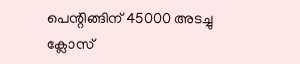പെന്റിങ്ങിന് 45000 അടച്ചു ക്ലോസ്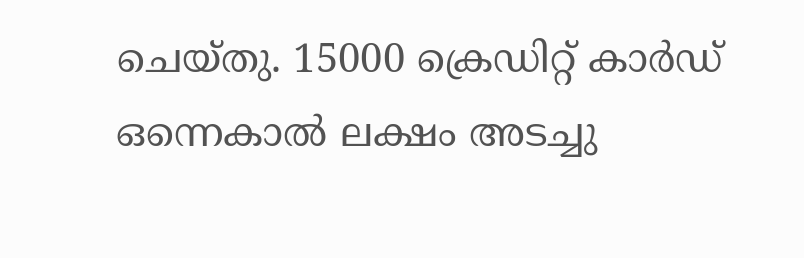ചെയ്തു. 15000 ക്രെഡിറ്റ് കാർഡ് ഒന്നെകാൽ ലക്ഷം അടച്ചു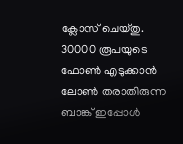ക്ലോസ് ചെയ്തു. 30000 രൂപയുടെ ഫോൺ എടുക്കാൻ ലോൺ തരാതിരുന്ന ബാങ്ക് ഇപ്പോൾ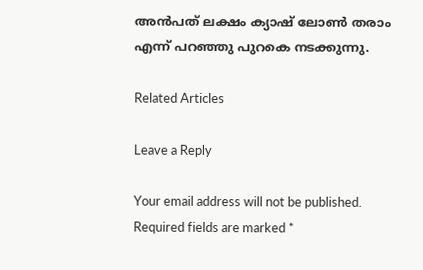അൻപത് ലക്ഷം ക്യാഷ് ലോൺ തരാം എന്ന് പറഞ്ഞു പുറകെ നടക്കുന്നു.

Related Articles

Leave a Reply

Your email address will not be published. Required fields are marked *